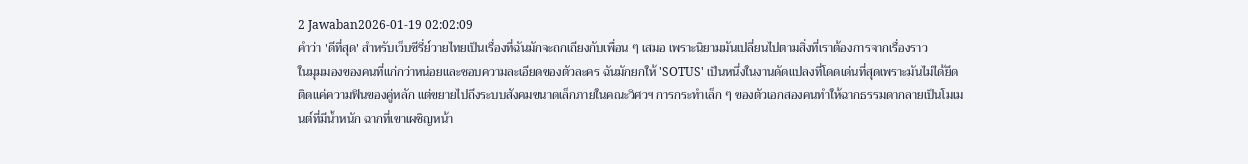2 Jawaban2026-01-19 02:02:09
คำว่า 'ดีที่สุด' สำหรับเว็บซีรี่ย์วายไทยเป็นเรื่องที่ฉันมักจะถกเถียงกับเพื่อน ๆ เสมอ เพราะนิยามมันเปลี่ยนไปตามสิ่งที่เราต้องการจากเรื่องราว
ในมุมมองของคนที่แก่กว่าหน่อยและชอบความละเอียดของตัวละคร ฉันมักยกให้ 'SOTUS' เป็นหนึ่งในงานดัดแปลงที่โดดเด่นที่สุดเพราะมันไม่ได้ยึดติดแค่ความฟินของคู่หลัก แต่ขยายไปถึงระบบสังคมขนาดเล็กภายในคณะวิศวฯ การกระทำเล็ก ๆ ของตัวเอกสองคนทำให้ฉากธรรมดากลายเป็นโมเมนต์ที่มีน้ำหนัก ฉากที่เขาเผชิญหน้า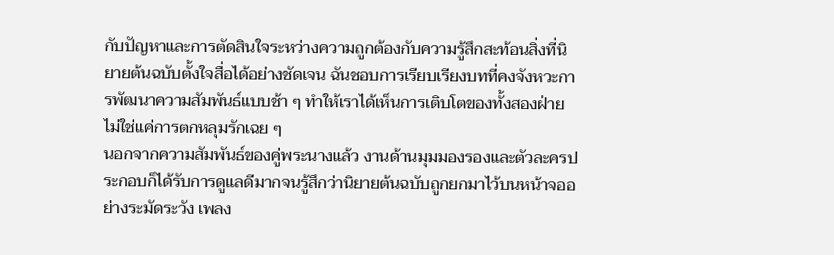กับปัญหาและการตัดสินใจระหว่างความถูกต้องกับความรู้สึกสะท้อนสิ่งที่นิยายต้นฉบับตั้งใจสื่อได้อย่างชัดเจน ฉันชอบการเรียบเรียงบทที่คงจังหวะการพัฒนาความสัมพันธ์แบบช้า ๆ ทำให้เราได้เห็นการเติบโตของทั้งสองฝ่าย ไม่ใช่แค่การตกหลุมรักเฉย ๆ
นอกจากความสัมพันธ์ของคู่พระนางแล้ว งานด้านมุมมองรองและตัวละครประกอบก็ได้รับการดูแลดีมากจนรู้สึกว่านิยายต้นฉบับถูกยกมาไว้บนหน้าจออย่างระมัดระวัง เพลง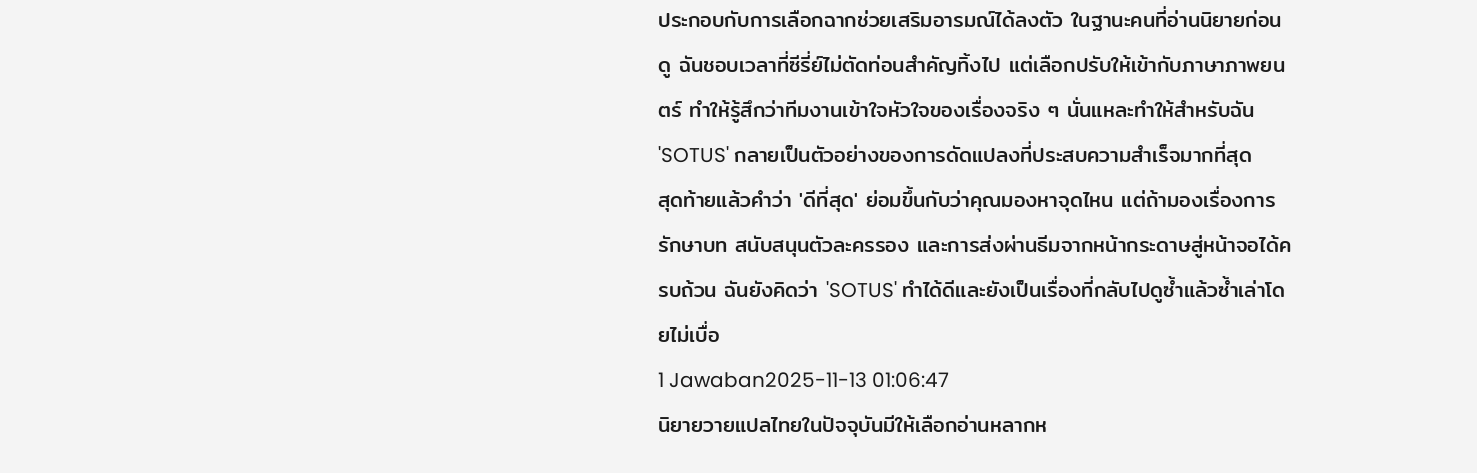ประกอบกับการเลือกฉากช่วยเสริมอารมณ์ได้ลงตัว ในฐานะคนที่อ่านนิยายก่อนดู ฉันชอบเวลาที่ซีรี่ย์ไม่ตัดท่อนสำคัญทิ้งไป แต่เลือกปรับให้เข้ากับภาษาภาพยนตร์ ทำให้รู้สึกว่าทีมงานเข้าใจหัวใจของเรื่องจริง ๆ นั่นแหละทำให้สำหรับฉัน 'SOTUS' กลายเป็นตัวอย่างของการดัดแปลงที่ประสบความสำเร็จมากที่สุด
สุดท้ายแล้วคำว่า 'ดีที่สุด' ย่อมขึ้นกับว่าคุณมองหาจุดไหน แต่ถ้ามองเรื่องการรักษาบท สนับสนุนตัวละครรอง และการส่งผ่านธีมจากหน้ากระดาษสู่หน้าจอได้ครบถ้วน ฉันยังคิดว่า 'SOTUS' ทำได้ดีและยังเป็นเรื่องที่กลับไปดูซ้ำแล้วซ้ำเล่าโดยไม่เบื่อ
1 Jawaban2025-11-13 01:06:47
นิยายวายแปลไทยในปัจจุบันมีให้เลือกอ่านหลากห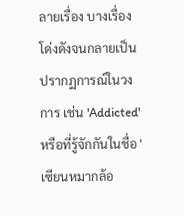ลายเรื่อง บางเรื่องโด่งดังจนกลายเป็นปรากฏการณ์ในวงการ เช่น 'Addicted' หรือที่รู้จักกันในชื่อ 'เซียนหมากล้อ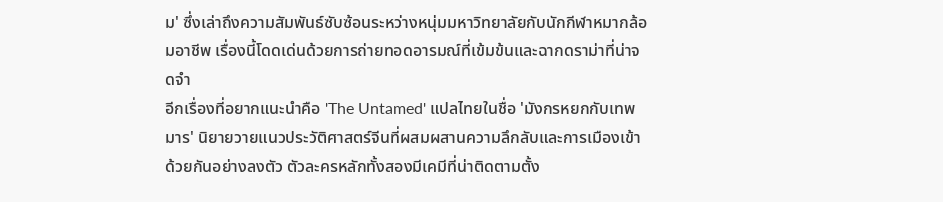ม' ซึ่งเล่าถึงความสัมพันธ์ซับซ้อนระหว่างหนุ่มมหาวิทยาลัยกับนักกีฬาหมากล้อมอาชีพ เรื่องนี้โดดเด่นด้วยการถ่ายทอดอารมณ์ที่เข้มข้นและฉากดราม่าที่น่าจดจำ
อีกเรื่องที่อยากแนะนำคือ 'The Untamed' แปลไทยในชื่อ 'มังกรหยกกับเทพมาร' นิยายวายแนวประวัติศาสตร์จีนที่ผสมผสานความลึกลับและการเมืองเข้าด้วยกันอย่างลงตัว ตัวละครหลักทั้งสองมีเคมีที่น่าติดตามตั้ง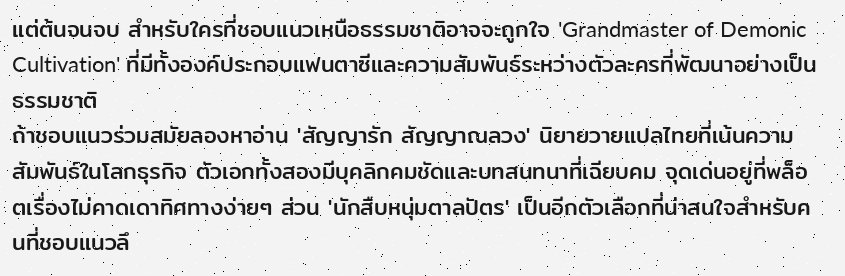แต่ต้นจนจบ สำหรับใครที่ชอบแนวเหนือธรรมชาติอาจจะถูกใจ 'Grandmaster of Demonic Cultivation' ที่มีทั้งองค์ประกอบแฟนตาซีและความสัมพันธ์ระหว่างตัวละครที่พัฒนาอย่างเป็นธรรมชาติ
ถ้าชอบแนวร่วมสมัยลองหาอ่าน 'สัญญารัก สัญญาณลวง' นิยายวายแปลไทยที่เน้นความสัมพันธ์ในโลกธุรกิจ ตัวเอกทั้งสองมีบุคลิกคมชัดและบทสนทนาที่เฉียบคม จุดเด่นอยู่ที่พล็อตเรื่องไม่คาดเดาทิศทางง่ายๆ ส่วน 'นักสืบหนุ่มตาลปัตร' เป็นอีกตัวเลือกที่น่าสนใจสำหรับคนที่ชอบแนวลึ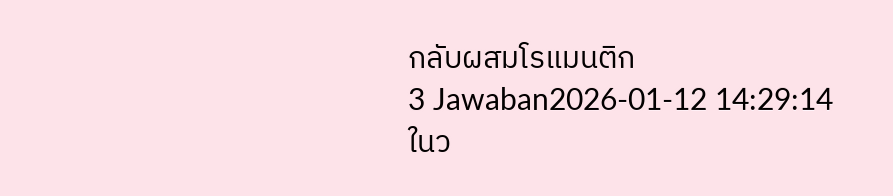กลับผสมโรแมนติก
3 Jawaban2026-01-12 14:29:14
ในว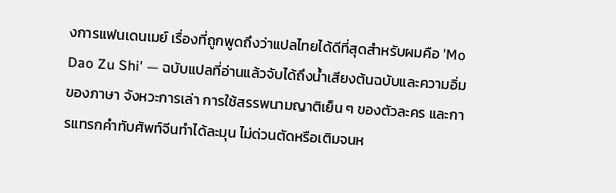งการแฟนเดนเมย์ เรื่องที่ถูกพูดถึงว่าแปลไทยได้ดีที่สุดสำหรับผมคือ 'Mo Dao Zu Shi' — ฉบับแปลที่อ่านแล้วจับได้ถึงน้ำเสียงต้นฉบับและความอิ่มของภาษา จังหวะการเล่า การใช้สรรพนามญาติเย็น ๆ ของตัวละคร และการแทรกคำทับศัพท์จีนทำได้ละมุน ไม่ด่วนตัดหรือเติมจนห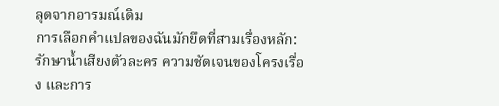ลุดจากอารมณ์เดิม
การเลือกคำแปลของฉันมักยึดที่สามเรื่องหลัก: รักษาน้ำเสียงตัวละคร ความชัดเจนของโครงเรื่อง และการ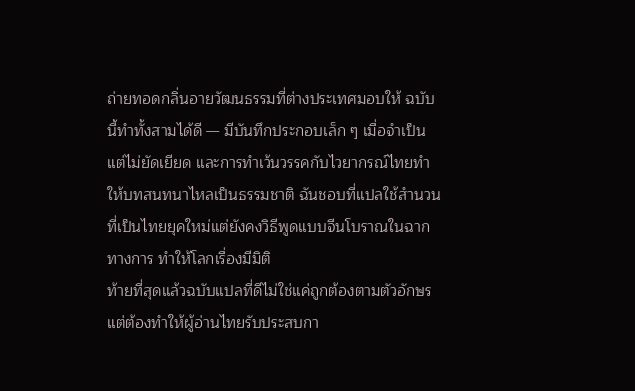ถ่ายทอดกลิ่นอายวัฒนธรรมที่ต่างประเทศมอบให้ ฉบับนี้ทำทั้งสามได้ดี — มีบันทึกประกอบเล็ก ๆ เมื่อจำเป็น แต่ไม่ยัดเยียด และการทำเว้นวรรคกับไวยากรณ์ไทยทำให้บทสนทนาไหลเป็นธรรมชาติ ฉันชอบที่แปลใช้สำนวนที่เป็นไทยยุคใหม่แต่ยังคงวิธีพูดแบบจีนโบราณในฉากทางการ ทำให้โลกเรื่องมีมิติ
ท้ายที่สุดแล้วฉบับแปลที่ดีไม่ใช่แค่ถูกต้องตามตัวอักษร แต่ต้องทำให้ผู้อ่านไทยรับประสบกา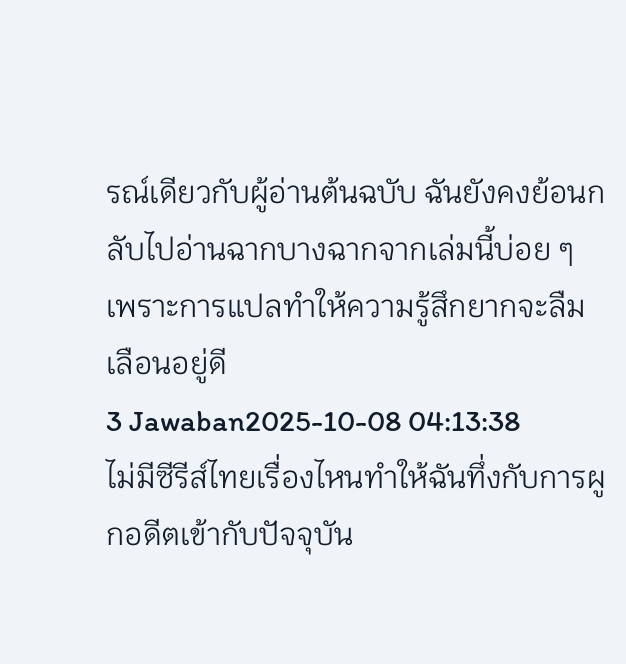รณ์เดียวกับผู้อ่านต้นฉบับ ฉันยังคงย้อนกลับไปอ่านฉากบางฉากจากเล่มนี้บ่อย ๆ เพราะการแปลทำให้ความรู้สึกยากจะลืมเลือนอยู่ดี
3 Jawaban2025-10-08 04:13:38
ไม่มีซีรีส์ไทยเรื่องไหนทำให้ฉันทึ่งกับการผูกอดีตเข้ากับปัจจุบัน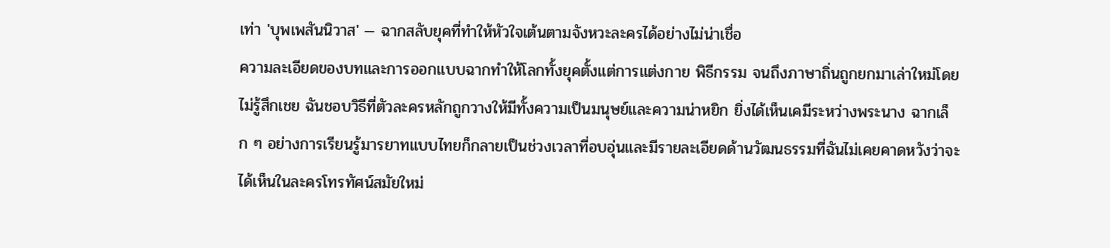เท่า 'บุพเพสันนิวาส' — ฉากสลับยุคที่ทำให้หัวใจเต้นตามจังหวะละครได้อย่างไม่น่าเชื่อ
ความละเอียดของบทและการออกแบบฉากทำให้โลกทั้งยุคตั้งแต่การแต่งกาย พิธีกรรม จนถึงภาษาถิ่นถูกยกมาเล่าใหม่โดยไม่รู้สึกเชย ฉันชอบวิธีที่ตัวละครหลักถูกวางให้มีทั้งความเป็นมนุษย์และความน่าหยิก ยิ่งได้เห็นเคมีระหว่างพระนาง ฉากเล็ก ๆ อย่างการเรียนรู้มารยาทแบบไทยก็กลายเป็นช่วงเวลาที่อบอุ่นและมีรายละเอียดด้านวัฒนธรรมที่ฉันไม่เคยคาดหวังว่าจะได้เห็นในละครโทรทัศน์สมัยใหม่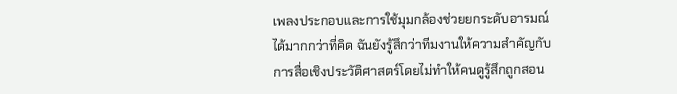เพลงประกอบและการใช้มุมกล้องช่วยยกระดับอารมณ์ได้มากกว่าที่คิด ฉันยังรู้สึกว่าทีมงานให้ความสำคัญกับการสื่อเชิงประวัติศาสตร์โดยไม่ทำให้คนดูรู้สึกถูกสอน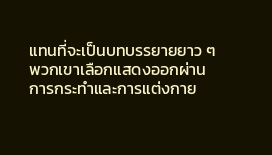แทนที่จะเป็นบทบรรยายยาว ๆ พวกเขาเลือกแสดงออกผ่านการกระทำและการแต่งกาย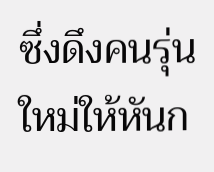ซึ่งดึงคนรุ่นใหม่ให้หันก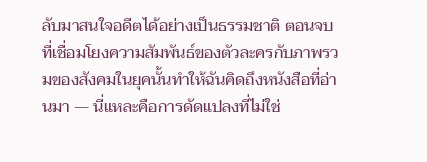ลับมาสนใจอดีตได้อย่างเป็นธรรมชาติ ตอนจบที่เชื่อมโยงความสัมพันธ์ของตัวละครกับภาพรวมของสังคมในยุคนั้นทำให้ฉันคิดถึงหนังสือที่อ่านมา — นี่แหละคือการดัดแปลงที่ไม่ใช่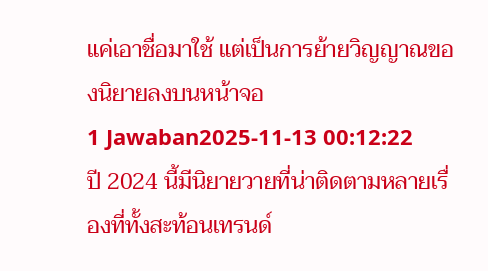แค่เอาชื่อมาใช้ แต่เป็นการย้ายวิญญาณของนิยายลงบนหน้าจอ
1 Jawaban2025-11-13 00:12:22
ปี 2024 นี้มีนิยายวายที่น่าติดตามหลายเรื่องที่ทั้งสะท้อนเทรนด์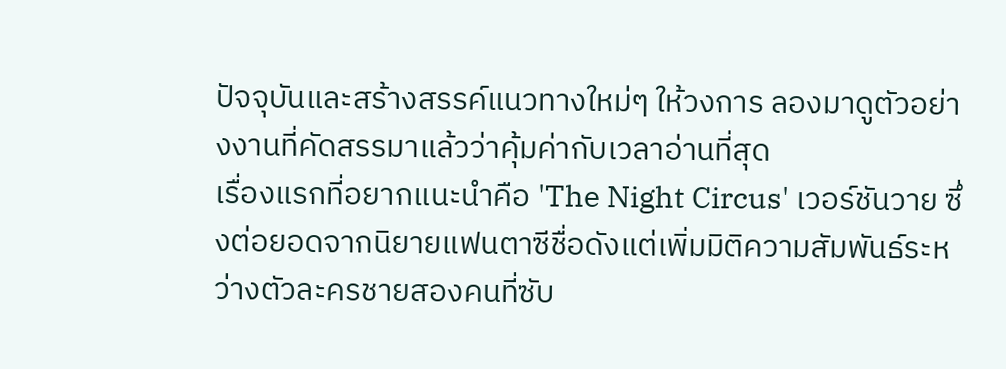ปัจจุบันและสร้างสรรค์แนวทางใหม่ๆ ให้วงการ ลองมาดูตัวอย่างงานที่คัดสรรมาแล้วว่าคุ้มค่ากับเวลาอ่านที่สุด
เรื่องแรกที่อยากแนะนำคือ 'The Night Circus' เวอร์ชันวาย ซึ่งต่อยอดจากนิยายแฟนตาซีชื่อดังแต่เพิ่มมิติความสัมพันธ์ระหว่างตัวละครชายสองคนที่ซับ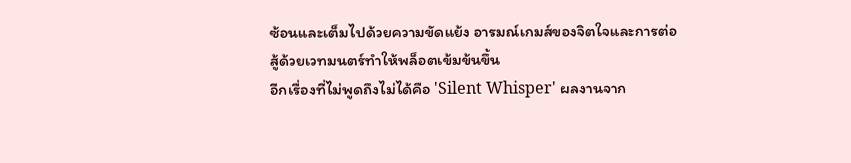ซ้อนและเต็มไปด้วยความขัดแย้ง อารมณ์เกมส์ของจิตใจและการต่อสู้ด้วยเวทมนตร์ทำให้พล็อตเข้มข้นขึ้น
อีกเรื่องที่ไม่พูดถึงไม่ได้คือ 'Silent Whisper' ผลงานจาก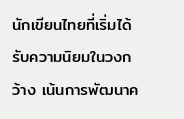นักเขียนไทยที่เริ่มได้รับความนิยมในวงกว้าง เน้นการพัฒนาค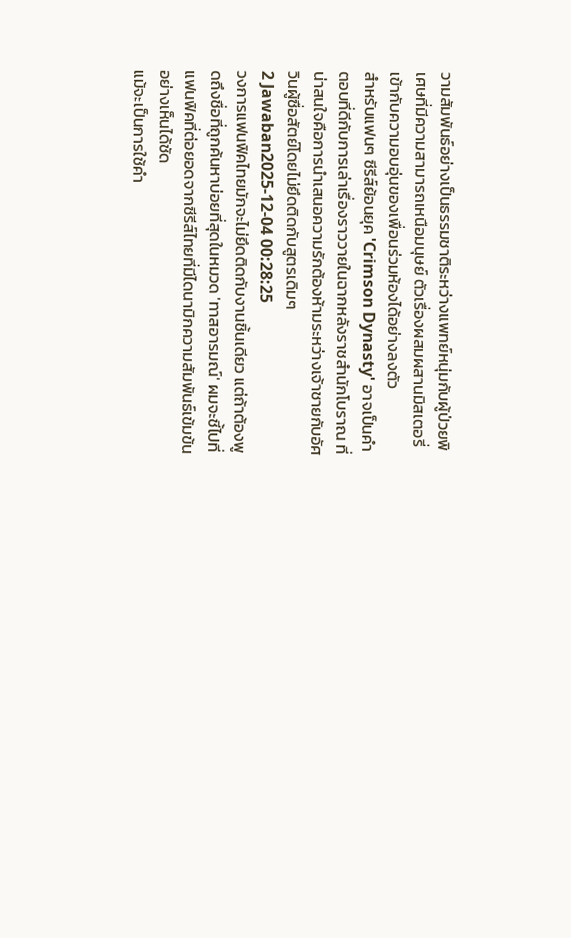วามสัมพันธ์อย่างเป็นธรรมชาติระหว่างแพทย์หนุ่มกับผู้ป่วยพิเศษที่มีความสามารถเหนือมนุษย์ ตัวเรื่องผสมผสานมิสเตอรี่เข้ากับความอบอุ่นของเพื่อนร่วมห้องได้อย่างลงตัว
สำหรับแฟนๆ ซีรีส์ย้อนยุค 'Crimson Dynasty' อาจเป็นคำตอบที่ดีกับการเล่าเรื่องราววายในฉากหลังราชสำนักโบราณ ที่น่าสนใจคือการนำเสนอความรักต้องห้ามระหว่างเจ้าชายกับอัศวินผู้ซื่อสัตย์โดยไม่ยึดติดกับสูตรเดิมๆ
2 Jawaban2025-12-04 00:28:25
วงการแฟนฟิคไทยมักจะไม่ยึดติดกับงานชิ้นเดียว แต่ถ้าต้องพูดถึงชื่อที่ถูกค้นหาบ่อยที่สุดในหมวด 'ทาสอารมณ์' ผมจะชี้ไปที่แฟนฟิคที่ต่อยอดจากซีรีส์ไทยที่มีไดนามิกความสัมพันธ์เข้มข้นอย่างเห็นได้ชัด
แม้จะเป็นการใช้คำ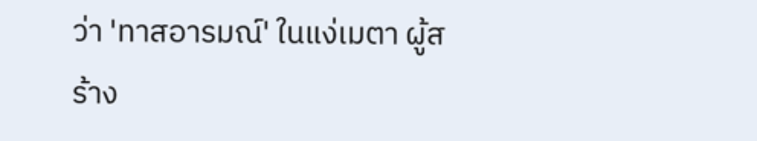ว่า 'ทาสอารมณ์' ในแง่เมตา ผู้สร้าง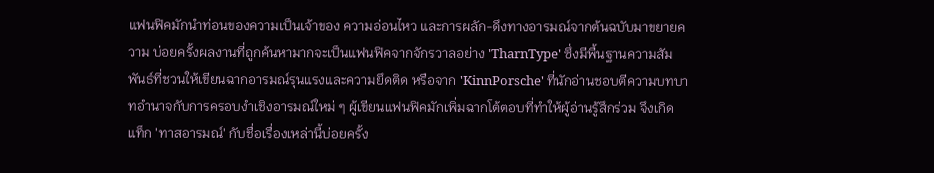แฟนฟิคมักนำท่อนของความเป็นเจ้าของ ความอ่อนไหว และการผลัก-ดึงทางอารมณ์จากต้นฉบับมาขยายความ บ่อยครั้งผลงานที่ถูกค้นหามากจะเป็นแฟนฟิคจากจักรวาลอย่าง 'TharnType' ซึ่งมีพื้นฐานความสัมพันธ์ที่ชวนให้เขียนฉากอารมณ์รุนแรงและความยึดติด หรือจาก 'KinnPorsche' ที่นักอ่านชอบตีความบทบาทอำนาจกับการครอบงำเชิงอารมณ์ใหม่ ๆ ผู้เขียนแฟนฟิคมักเพิ่มฉากโต้ตอบที่ทำให้ผู้อ่านรู้สึกร่วม จึงเกิดแท็ก 'ทาสอารมณ์' กับชื่อเรื่องเหล่านี้บ่อยครั้ง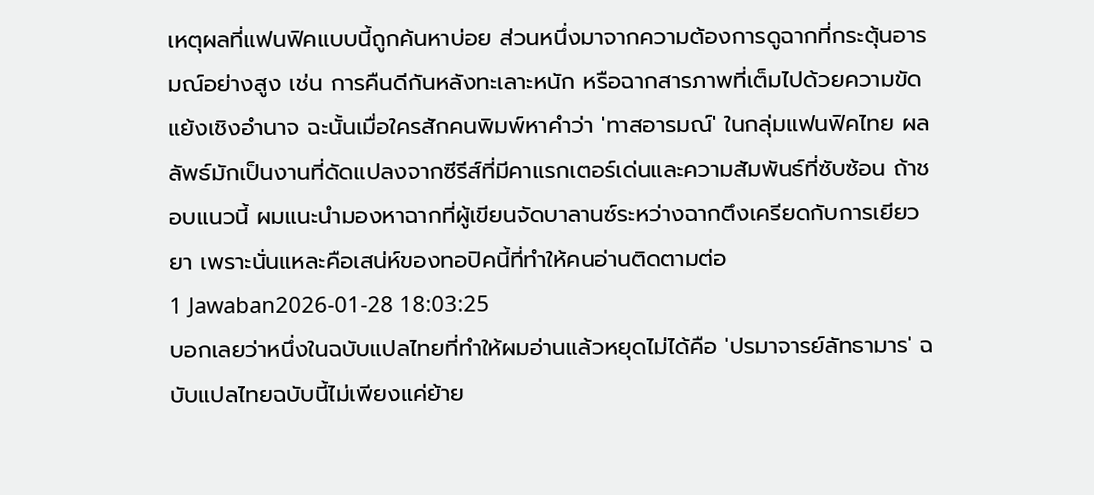เหตุผลที่แฟนฟิคแบบนี้ถูกค้นหาบ่อย ส่วนหนึ่งมาจากความต้องการดูฉากที่กระตุ้นอารมณ์อย่างสูง เช่น การคืนดีกันหลังทะเลาะหนัก หรือฉากสารภาพที่เต็มไปด้วยความขัดแย้งเชิงอำนาจ ฉะนั้นเมื่อใครสักคนพิมพ์หาคำว่า 'ทาสอารมณ์' ในกลุ่มแฟนฟิคไทย ผลลัพธ์มักเป็นงานที่ดัดแปลงจากซีรีส์ที่มีคาแรกเตอร์เด่นและความสัมพันธ์ที่ซับซ้อน ถ้าชอบแนวนี้ ผมแนะนำมองหาฉากที่ผู้เขียนจัดบาลานซ์ระหว่างฉากตึงเครียดกับการเยียวยา เพราะนั่นแหละคือเสน่ห์ของทอปิคนี้ที่ทำให้คนอ่านติดตามต่อ
1 Jawaban2026-01-28 18:03:25
บอกเลยว่าหนึ่งในฉบับแปลไทยที่ทำให้ผมอ่านแล้วหยุดไม่ได้คือ 'ปรมาจารย์ลัทธามาร' ฉบับแปลไทยฉบับนี้ไม่เพียงแค่ย้าย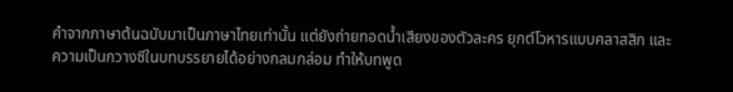คำจากภาษาต้นฉบับมาเป็นภาษาไทยเท่านั้น แต่ยังถ่ายทอดน้ำเสียงของตัวละคร ยุกต์โวหารแบบคลาสสิก และความเป็นกวางซีในบทบรรยายได้อย่างกลมกล่อม ทำให้บทพูด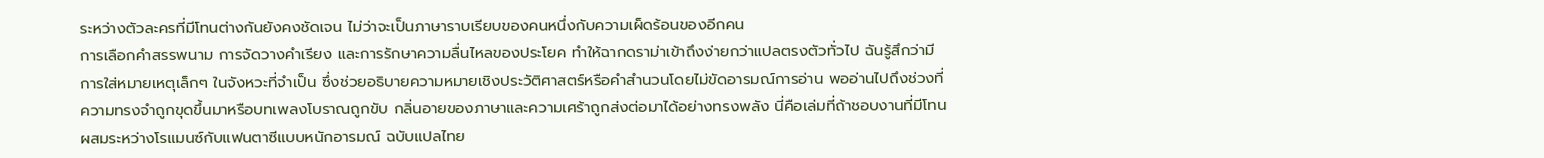ระหว่างตัวละครที่มีโทนต่างกันยังคงชัดเจน ไม่ว่าจะเป็นภาษาราบเรียบของคนหนึ่งกับความเผ็ดร้อนของอีกคน
การเลือกคำสรรพนาม การจัดวางคำเรียง และการรักษาความลื่นไหลของประโยค ทำให้ฉากดราม่าเข้าถึงง่ายกว่าแปลตรงตัวทั่วไป ฉันรู้สึกว่ามีการใส่หมายเหตุเล็กๆ ในจังหวะที่จำเป็น ซึ่งช่วยอธิบายความหมายเชิงประวัติศาสตร์หรือคำสำนวนโดยไม่ขัดอารมณ์การอ่าน พออ่านไปถึงช่วงที่ความทรงจำถูกขุดขึ้นมาหรือบทเพลงโบราณถูกขับ กลิ่นอายของภาษาและความเศร้าถูกส่งต่อมาได้อย่างทรงพลัง นี่คือเล่มที่ถ้าชอบงานที่มีโทนผสมระหว่างโรแมนซ์กับแฟนตาซีแบบหนักอารมณ์ ฉบับแปลไทย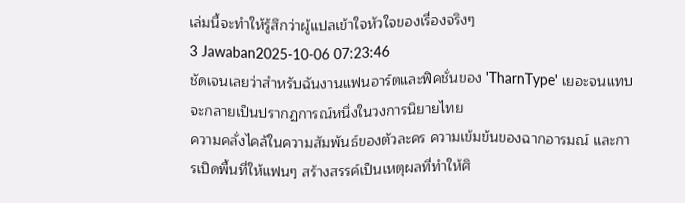เล่มนี้จะทำให้รู้สึกว่าผู้แปลเข้าใจหัวใจของเรื่องจริงๆ
3 Jawaban2025-10-06 07:23:46
ชัดเจนเลยว่าสำหรับฉันงานแฟนอาร์ตและฟิคชั่นของ 'TharnType' เยอะจนแทบจะกลายเป็นปรากฏการณ์หนึ่งในวงการนิยายไทย
ความคลั่งไคล้ในความสัมพันธ์ของตัวละคร ความเข้มข้นของฉากอารมณ์ และการเปิดพื้นที่ให้แฟนๆ สร้างสรรค์เป็นเหตุผลที่ทำให้ศิ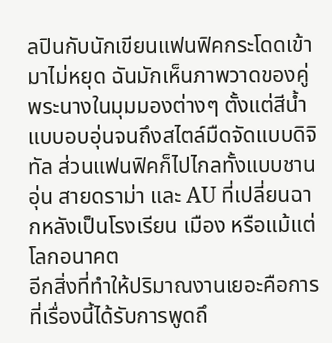ลปินกับนักเขียนแฟนฟิคกระโดดเข้ามาไม่หยุด ฉันมักเห็นภาพวาดของคู่พระนางในมุมมองต่างๆ ตั้งแต่สีน้ำแบบอบอุ่นจนถึงสไตล์มืดจัดแบบดิจิทัล ส่วนแฟนฟิคก็ไปไกลทั้งแบบชานอุ่น สายดราม่า และ AU ที่เปลี่ยนฉากหลังเป็นโรงเรียน เมือง หรือแม้แต่โลกอนาคต
อีกสิ่งที่ทำให้ปริมาณงานเยอะคือการที่เรื่องนี้ได้รับการพูดถึ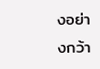งอย่างกว้า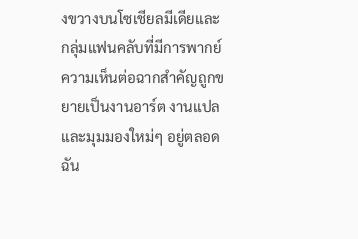งขวางบนโซเชียลมีเดียและกลุ่มแฟนคลับที่มีการพากย์ ความเห็นต่อฉากสำคัญถูกขยายเป็นงานอาร์ต งานแปล และมุมมองใหม่ๆ อยู่ตลอด ฉัน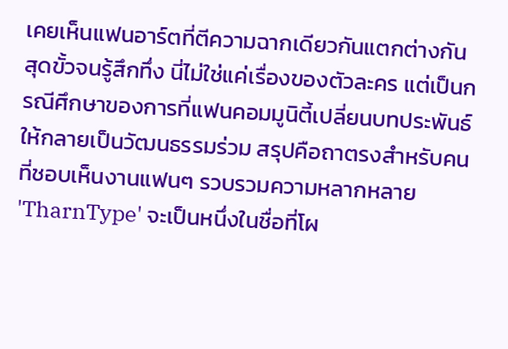เคยเห็นแฟนอาร์ตที่ตีความฉากเดียวกันแตกต่างกันสุดขั้วจนรู้สึกทึ่ง นี่ไม่ใช่แค่เรื่องของตัวละคร แต่เป็นกรณีศึกษาของการที่แฟนคอมมูนิตี้เปลี่ยนบทประพันธ์ให้กลายเป็นวัฒนธรรมร่วม สรุปคือถาตรงสำหรับคนที่ชอบเห็นงานแฟนๆ รวบรวมความหลากหลาย 'TharnType' จะเป็นหนึ่งในชื่อที่โผ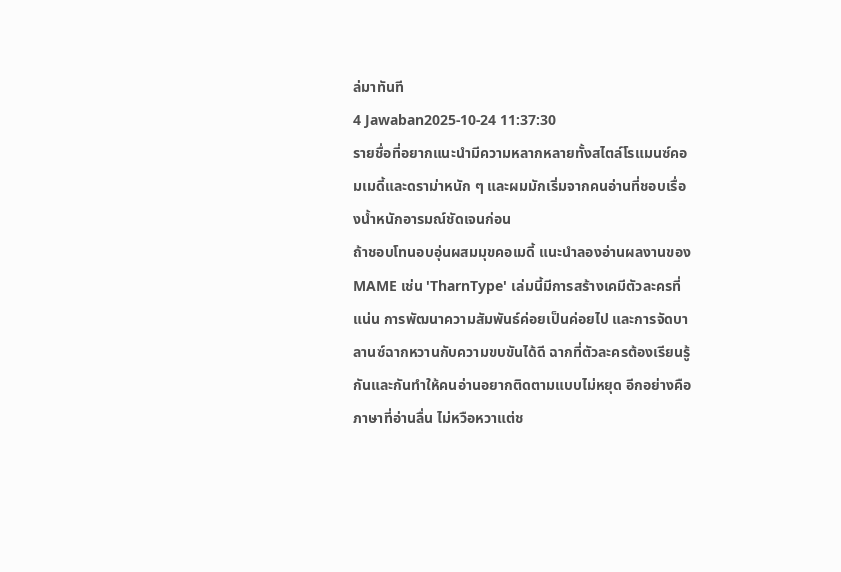ล่มาทันที
4 Jawaban2025-10-24 11:37:30
รายชื่อที่อยากแนะนำมีความหลากหลายทั้งสไตล์โรแมนซ์คอมเมดี้และดราม่าหนัก ๆ และผมมักเริ่มจากคนอ่านที่ชอบเรื่องน้ำหนักอารมณ์ชัดเจนก่อน
ถ้าชอบโทนอบอุ่นผสมมุขคอเมดี้ แนะนำลองอ่านผลงานของ MAME เช่น 'TharnType' เล่มนี้มีการสร้างเคมีตัวละครที่แน่น การพัฒนาความสัมพันธ์ค่อยเป็นค่อยไป และการจัดบาลานซ์ฉากหวานกับความขบขันได้ดี ฉากที่ตัวละครต้องเรียนรู้กันและกันทำให้คนอ่านอยากติดตามแบบไม่หยุด อีกอย่างคือภาษาที่อ่านลื่น ไม่หวือหวาแต่ช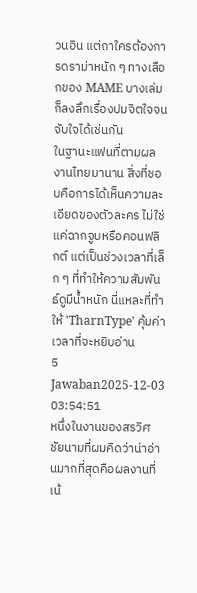วนอิน แต่ถาใครต้องการดราม่าหนัก ๆ ทางเลือกของ MAME บางเล่มก็ลงลึกเรื่องปมจิตใจจนจับใจได้เช่นกัน
ในฐานะแฟนที่ตามผลงานไทยมานาน สิ่งที่ชอบคือการได้เห็นความละเอียดของตัวละคร ไม่ใช่แค่ฉากจูบหรือคอนฟลิกต์ แต่เป็นช่วงเวลาที่เล็ก ๆ ที่ทำให้ความสัมพันธ์ดูมีน้ำหนัก นี่แหละที่ทำให้ 'TharnType' คุ้มค่าเวลาที่จะหยิบอ่าน
5 Jawaban2025-12-03 03:54:51
หนึ่งในงานของสรวิศ ชัยนามที่ผมคิดว่าน่าอ่านมากที่สุดคือผลงานที่เน้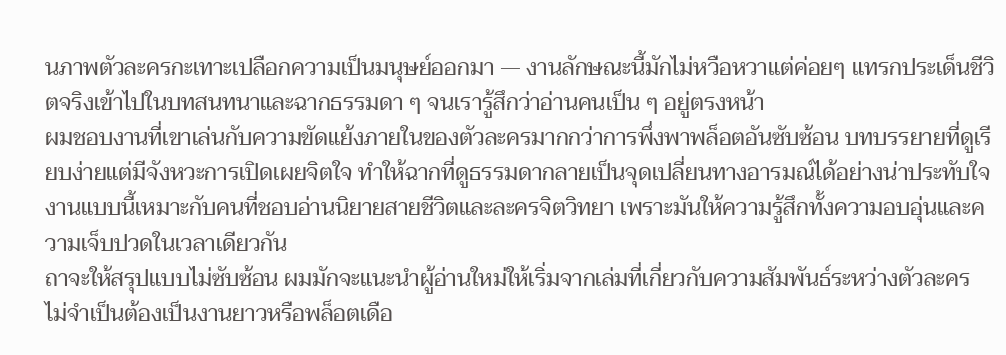นภาพตัวละครกะเทาะเปลือกความเป็นมนุษย์ออกมา — งานลักษณะนี้มักไม่หวือหวาแต่ค่อยๆ แทรกประเด็นชีวิตจริงเข้าไปในบทสนทนาและฉากธรรมดา ๆ จนเรารู้สึกว่าอ่านคนเป็น ๆ อยู่ตรงหน้า
ผมชอบงานที่เขาเล่นกับความขัดแย้งภายในของตัวละครมากกว่าการพึ่งพาพล็อตอันซับซ้อน บทบรรยายที่ดูเรียบง่ายแต่มีจังหวะการเปิดเผยจิตใจ ทำให้ฉากที่ดูธรรมดากลายเป็นจุดเปลี่ยนทางอารมณ์ได้อย่างน่าประทับใจ งานแบบนี้เหมาะกับคนที่ชอบอ่านนิยายสายชีวิตและละครจิตวิทยา เพราะมันให้ความรู้สึกทั้งความอบอุ่นและความเจ็บปวดในเวลาเดียวกัน
ถาจะให้สรุปแบบไม่ซับซ้อน ผมมักจะแนะนำผู้อ่านใหม่ให้เริ่มจากเล่มที่เกี่ยวกับความสัมพันธ์ระหว่างตัวละคร ไม่จำเป็นต้องเป็นงานยาวหรือพล็อตเดือ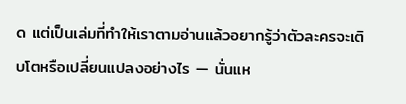ด แต่เป็นเล่มที่ทำให้เราตามอ่านแล้วอยากรู้ว่าตัวละครจะเติบโตหรือเปลี่ยนแปลงอย่างไร — นั่นแห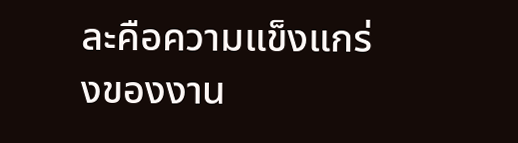ละคือความแข็งแกร่งของงาน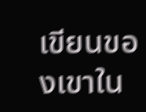เขียนของเขาใน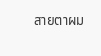สายตาผม